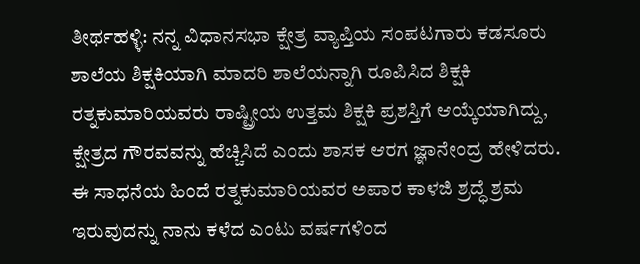ತೀರ್ಥಹಳ್ಳಿ: ನನ್ನ ವಿಧಾನಸಭಾ ಕ್ಷೇತ್ರ ವ್ಯಾಪ್ತಿಯ ಸಂಪಟಗಾರು ಕಡಸೂರು ಶಾಲೆಯ ಶಿಕ್ಷಕಿಯಾಗಿ ಮಾದರಿ ಶಾಲೆಯನ್ನಾಗಿ ರೂಪಿಸಿದ ಶಿಕ್ಷಕಿ ರತ್ನಕುಮಾರಿಯವರು ರಾಷ್ಟ್ರೀಯ ಉತ್ತಮ ಶಿಕ್ಷಕಿ ಪ್ರಶಸ್ತಿಗೆ ಆಯ್ಕೆಯಾಗಿದ್ದು, ಕ್ಷೇತ್ರದ ಗೌರವವನ್ನು ಹೆಚ್ಚಿಸಿದೆ ಎಂದು ಶಾಸಕ ಆರಗ ಜ್ಞಾನೇಂದ್ರ ಹೇಳಿದರು.
ಈ ಸಾಧನೆಯ ಹಿಂದೆ ರತ್ನಕುಮಾರಿಯವರ ಅಪಾರ ಕಾಳಜಿ ಶ್ರದ್ಧೆ ಶ್ರಮ ಇರುವುದನ್ನು ನಾನು ಕಳೆದ ಎಂಟು ವರ್ಷಗಳಿಂದ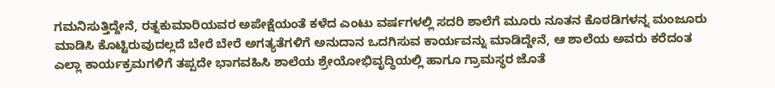ಗಮನಿಸುತ್ತಿದ್ದೇನೆ, ರತ್ನಕುಮಾರಿಯವರ ಅಪೇಕ್ಷೆಯಂತೆ ಕಳೆದ ಎಂಟು ವರ್ಷಗಳಲ್ಲಿ ಸದರಿ ಶಾಲೆಗೆ ಮೂರು ನೂತನ ಕೊಠಡಿಗಳನ್ನ ಮಂಜೂರು ಮಾಡಿಸಿ ಕೊಟ್ಟಿರುವುದಲ್ಲದೆ ಬೇರೆ ಬೇರೆ ಅಗತ್ಯತೆಗಳಿಗೆ ಅನುದಾನ ಒದಗಿಸುವ ಕಾರ್ಯವನ್ನು ಮಾಡಿದ್ದೇನೆ, ಆ ಶಾಲೆಯ ಅವರು ಕರೆದಂತ ಎಲ್ಲಾ ಕಾರ್ಯಕ್ರಮಗಳಿಗೆ ತಪ್ಪದೇ ಭಾಗವಹಿಸಿ ಶಾಲೆಯ ಶ್ರೇಯೋಭಿವೃದ್ಧಿಯಲ್ಲಿ ಹಾಗೂ ಗ್ರಾಮಸ್ಥರ ಜೊತೆ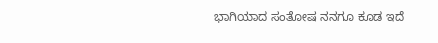ಭಾಗಿಯಾದ ಸಂತೋಷ ನನಗೂ ಕೂಡ ಇದೆ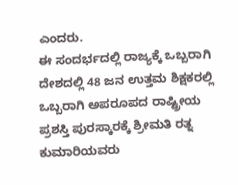ಎಂದರು.
ಈ ಸಂದರ್ಭದಲ್ಲಿ ರಾಜ್ಯಕ್ಕೆ ಒಬ್ಬರಾಗಿ ದೇಶದಲ್ಲಿ 48 ಜನ ಉತ್ತಮ ಶಿಕ್ಷಕರಲ್ಲಿ ಒಬ್ಬರಾಗಿ ಅಪರೂಪದ ರಾಷ್ಟ್ರೀಯ ಪ್ರಶಸ್ತಿ ಪುರಸ್ಕಾರಕ್ಕೆ ಶ್ರೀಮತಿ ರತ್ನ ಕುಮಾರಿಯವರು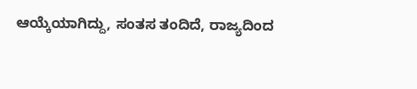ಆಯ್ಕೆಯಾಗಿದ್ದು, ಸಂತಸ ತಂದಿದೆ, ರಾಜ್ಯದಿಂದ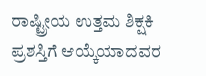ರಾಷ್ಟ್ರೀಯ ಉತ್ತಮ ಶಿಕ್ಷಕಿ ಪ್ರಶಸ್ತಿಗೆ ಆಯ್ಕೆಯಾದವರ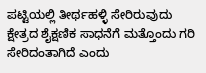ಪಟ್ಟಿಯಲ್ಲಿ ತೀರ್ಥಹಳ್ಳಿ ಸೇರಿರುವುದು ಕ್ಷೇತ್ರದ ಶೈಕ್ಷಣಿಕ ಸಾಧನೆಗೆ ಮತ್ತೊಂದು ಗರಿ ಸೇರಿದಂತಾಗಿದೆ ಎಂದು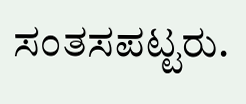ಸಂತಸಪಟ್ಟರು.